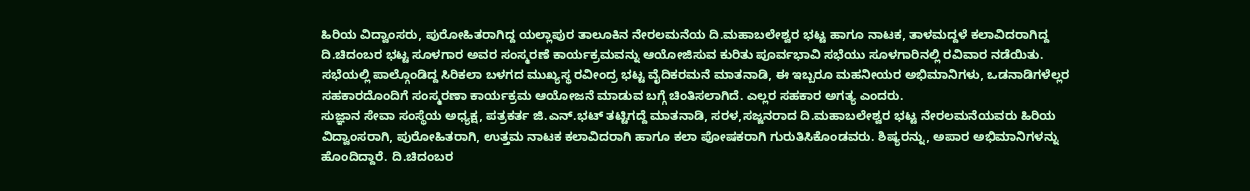ಹಿರಿಯ ವಿದ್ವಾಂಸರು, ಪುರೋಹಿತರಾಗಿದ್ದ ಯಲ್ಲಾಪುರ ತಾಲೂಕಿನ ನೇರಲಮನೆಯ ದಿ.ಮಹಾಬಲೇಶ್ವರ ಭಟ್ಟ ಹಾಗೂ ನಾಟಕ, ತಾಳಮದ್ದಳೆ ಕಲಾವಿದರಾಗಿದ್ದ ದಿ.ಚಿದಂಬರ ಭಟ್ಟ ಸೂಳಗಾರ ಅವರ ಸಂಸ್ಮರಣೆ ಕಾರ್ಯಕ್ರಮವನ್ನು ಆಯೋಜಿಸುವ ಕುರಿತು ಪೂರ್ವಭಾವಿ ಸಭೆಯು ಸೂಳಗಾರಿನಲ್ಲಿ ರವಿವಾರ ನಡೆಯಿತು.
ಸಭೆಯಲ್ಲಿ ಪಾಲ್ಗೊಂಡಿದ್ದ ಸಿರಿಕಲಾ ಬಳಗದ ಮುಖ್ಯಸ್ಥ ರವೀಂದ್ರ ಭಟ್ಟ ವೈದಿಕರಮನೆ ಮಾತನಾಡಿ, ಈ ಇಬ್ಬರೂ ಮಹನೀಯರ ಅಭಿಮಾನಿಗಳು, ಒಡನಾಡಿಗಳೆಲ್ಲರ ಸಹಕಾರದೊಂದಿಗೆ ಸಂಸ್ಮರಣಾ ಕಾರ್ಯಕ್ರಮ ಆಯೋಜನೆ ಮಾಡುವ ಬಗ್ಗೆ ಚಿಂತಿಸಲಾಗಿದೆ. ಎಲ್ಲರ ಸಹಕಾರ ಅಗತ್ಯ ಎಂದರು.
ಸುಜ್ಞಾನ ಸೇವಾ ಸಂಸ್ಥೆಯ ಅಧ್ಯಕ್ಷ, ಪತ್ರಕರ್ತ ಜಿ.ಎನ್.ಭಟ್ ತಟ್ಟಿಗದ್ದೆ ಮಾತನಾಡಿ, ಸರಳ,ಸಜ್ಜನರಾದ ದಿ.ಮಹಾಬಲೇಶ್ವರ ಭಟ್ಟ ನೇರಲಮನೆಯವರು ಹಿರಿಯ ವಿದ್ವಾಂಸರಾಗಿ, ಪುರೋಹಿತರಾಗಿ, ಉತ್ತಮ ನಾಟಕ ಕಲಾವಿದರಾಗಿ ಹಾಗೂ ಕಲಾ ಪೋಷಕರಾಗಿ ಗುರುತಿಸಿಕೊಂಡವರು. ಶಿಷ್ಯರನ್ನು, ಅಪಾರ ಅಭಿಮಾನಿಗಳನ್ನು ಹೊಂದಿದ್ದಾರೆ. ದಿ.ಚಿದಂಬರ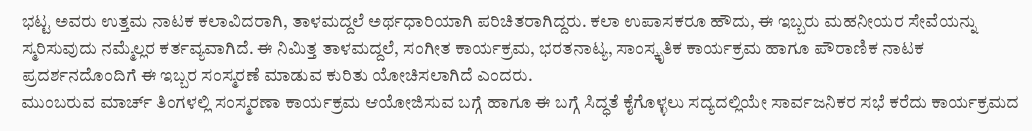ಭಟ್ಟ ಅವರು ಉತ್ತಮ ನಾಟಕ ಕಲಾವಿದರಾಗಿ, ತಾಳಮದ್ದಲೆ ಅರ್ಥಧಾರಿಯಾಗಿ ಪರಿಚಿತರಾಗಿದ್ದರು. ಕಲಾ ಉಪಾಸಕರೂ ಹೌದು, ಈ ಇಬ್ಬರು ಮಹನೀಯರ ಸೇವೆಯನ್ನು ಸ್ಮರಿಸುವುದು ನಮ್ಮೆಲ್ಲರ ಕರ್ತವ್ಯವಾಗಿದೆ. ಈ ನಿಮಿತ್ತ ತಾಳಮದ್ದಲೆ, ಸಂಗೀತ ಕಾರ್ಯಕ್ರಮ, ಭರತನಾಟ್ಯ, ಸಾಂಸ್ಕೃತಿಕ ಕಾರ್ಯಕ್ರಮ ಹಾಗೂ ಪೌರಾಣಿಕ ನಾಟಕ ಪ್ರದರ್ಶನದೊಂದಿಗೆ ಈ ಇಬ್ಬರ ಸಂಸ್ಮರಣೆ ಮಾಡುವ ಕುರಿತು ಯೋಚಿಸಲಾಗಿದೆ ಎಂದರು.
ಮುಂಬರುವ ಮಾರ್ಚ್ ತಿಂಗಳಲ್ಲಿ ಸಂಸ್ಮರಣಾ ಕಾರ್ಯಕ್ರಮ ಆಯೋಜಿಸುವ ಬಗ್ಗೆ ಹಾಗೂ ಈ ಬಗ್ಗೆ ಸಿದ್ಧತೆ ಕೈಗೊಳ್ಳಲು ಸದ್ಯದಲ್ಲಿಯೇ ಸಾರ್ವಜನಿಕರ ಸಭೆ ಕರೆದು ಕಾರ್ಯಕ್ರಮದ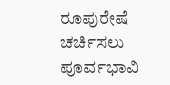ರೂಪುರೇಷೆ ಚರ್ಚಿಸಲು ಪೂರ್ವಭಾವಿ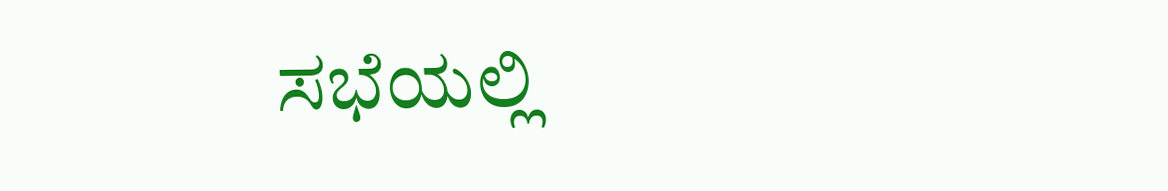ಸಭೆಯಲ್ಲಿ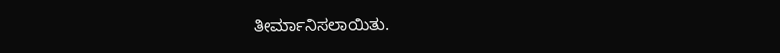ತೀರ್ಮಾನಿಸಲಾಯಿತು.